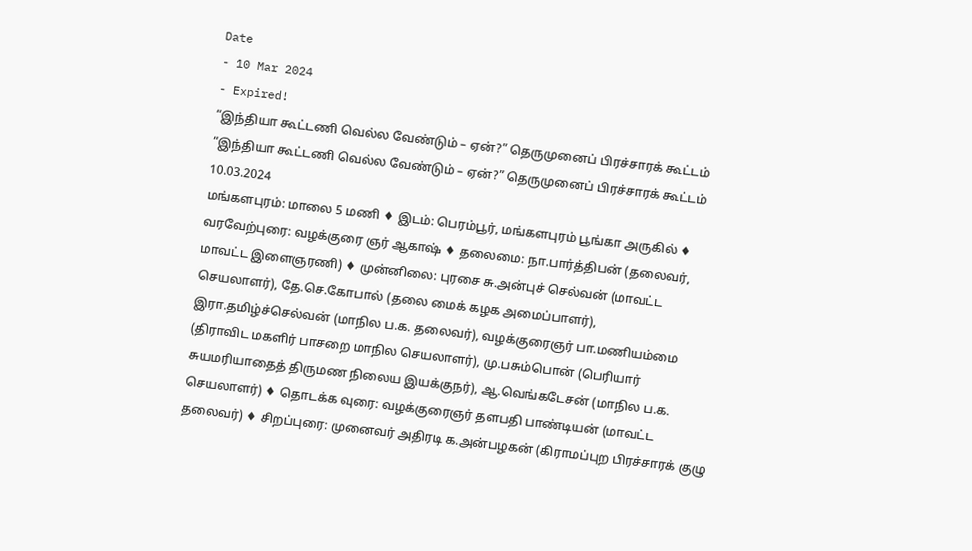Date
- 10 Mar 2024
- Expired!
“இந்தியா கூட்டணி வெல்ல வேண்டும் – ஏன்?” தெருமுனைப் பிரச்சாரக் கூட்டம்
“இந்தியா கூட்டணி வெல்ல வேண்டும் – ஏன்?” தெருமுனைப் பிரச்சாரக் கூட்டம்
10.03.2024
மங்களபுரம்: மாலை 5 மணி ♦ இடம்: பெரம்பூர், மங்களபுரம் பூங்கா அருகில் ♦ வரவேற்புரை: வழக்குரை ஞர் ஆகாஷ் ♦ தலைமை: நா.பார்த்திபன் (தலைவர், மாவட்ட இளைஞரணி) ♦ முன்னிலை: புரசை சு.அன்புச் செல்வன் (மாவட்ட செயலாளர்), தே.செ.கோபால் (தலை மைக் கழக அமைப்பாளர்), இரா.தமிழ்ச்செல்வன் (மாநில ப.க. தலைவர்), வழக்குரைஞர் பா.மணியம்மை (திராவிட மகளிர் பாசறை மாநில செயலாளர்), மு.பசும்பொன் (பெரியார் சுயமரியாதைத் திருமண நிலைய இயக்குநர்), ஆ.வெங்கடேசன் (மாநில ப.க. செயலாளர்) ♦ தொடக்க வுரை: வழக்குரைஞர் தளபதி பாண்டியன் (மாவட்ட தலைவர்) ♦ சிறப்புரை: முனைவர் அதிரடி க.அன்பழகன் (கிராமப்புற பிரச்சாரக் குழு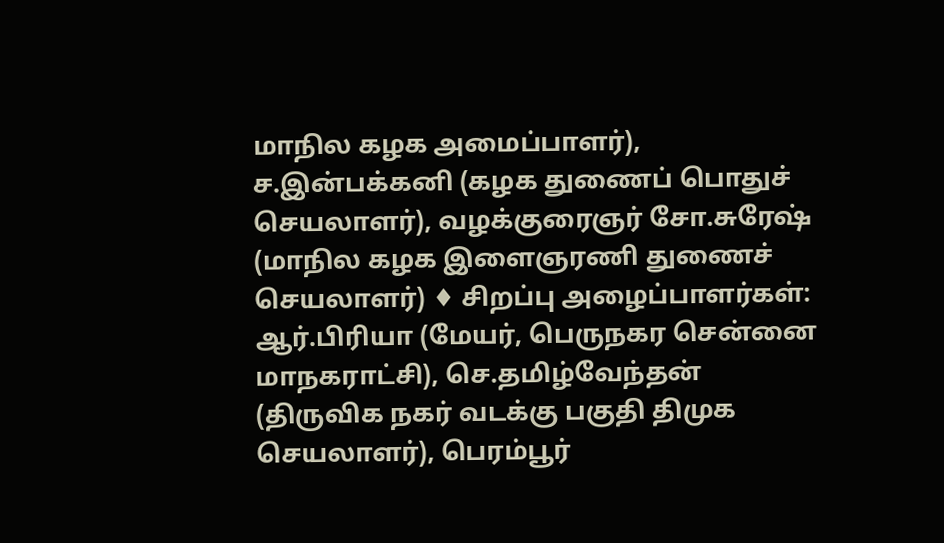மாநில கழக அமைப்பாளர்), ச.இன்பக்கனி (கழக துணைப் பொதுச் செயலாளர்), வழக்குரைஞர் சோ.சுரேஷ் (மாநில கழக இளைஞரணி துணைச் செயலாளர்) ♦ சிறப்பு அழைப்பாளர்கள்: ஆர்.பிரியா (மேயர், பெருநகர சென்னை மாநகராட்சி), செ.தமிழ்வேந்தன் (திருவிக நகர் வடக்கு பகுதி திமுக செயலாளர்), பெரம்பூர்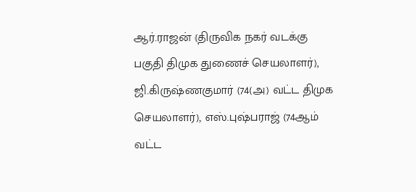ஆர்.ராஜன் (திருவிக நகர் வடக்கு பகுதி திமுக துணைச் செயலாளர்), ஜி.கிருஷ்ணகுமார் (74(அ) வட்ட திமுக செயலாளர்), எஸ்.புஷ்பராஜ் (74ஆம் வட்ட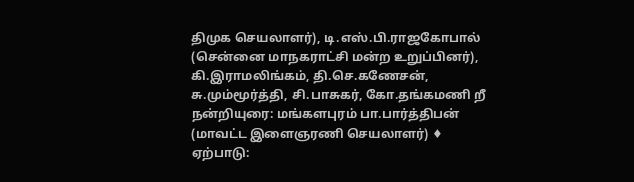திமுக செயலாளர்), டி.எஸ்.பி.ராஜகோபால் (சென்னை மாநகராட்சி மன்ற உறுப்பினர்), கி.இராமலிங்கம், தி.செ.கணேசன், சு.மும்மூர்த்தி, சி.பாசுகர், கோ.தங்கமணி றீ நன்றியுரை: மங்களபுரம் பா.பார்த்திபன் (மாவட்ட இளைஞரணி செயலாளர்) ♦ ஏற்பாடு: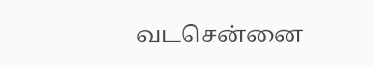வடசென்னை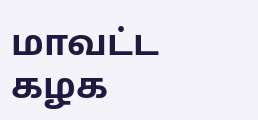மாவட்ட கழக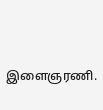இளைஞரணி.